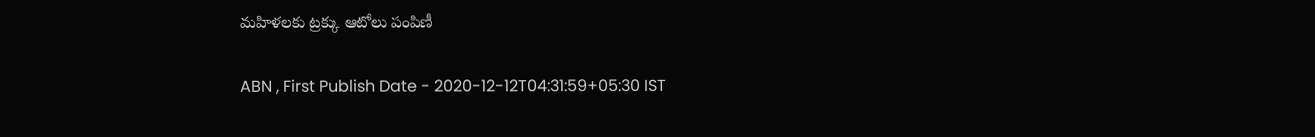మహిళలకు ట్రక్కు ఆటోలు పంపిణీ

ABN , First Publish Date - 2020-12-12T04:31:59+05:30 IST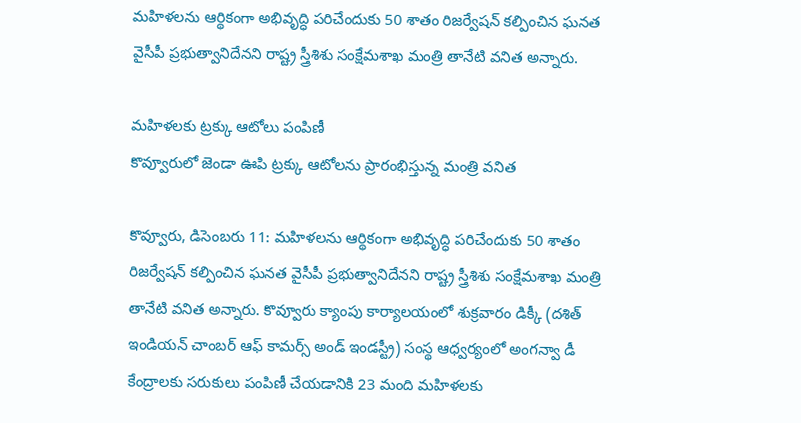మహిళలను ఆర్థికంగా అభివృద్ధి పరిచేందుకు 50 శాతం రిజర్వేషన్‌ కల్పించిన ఘనత వైసీపీ ప్రభుత్వానిదేనని రాష్ట్ర స్త్రీశిశు సంక్షేమశాఖ మంత్రి తానేటి వనిత అన్నారు.

మహిళలకు ట్రక్కు ఆటోలు పంపిణీ
కొవ్వూరులో జెండా ఊపి ట్రక్కు ఆటోలను ప్రారంభిస్తున్న మంత్రి వనిత

కొవ్వూరు, డిసెంబరు 11: మహిళలను ఆర్థికంగా అభివృద్ధి పరిచేందుకు 50 శాతం రిజర్వేషన్‌ కల్పించిన ఘనత వైసీపీ ప్రభుత్వానిదేనని రాష్ట్ర స్త్రీశిశు సంక్షేమశాఖ మంత్రి తానేటి వనిత అన్నారు. కొవ్వూరు క్యాంపు కార్యాలయంలో శుక్రవారం డిక్కీ (దశిత్‌ ఇండియన్‌ చాంబర్‌ ఆఫ్‌ కామర్స్‌ అండ్‌ ఇండస్ట్రీ) సంస్థ ఆధ్వర్యంలో అంగన్వా డీ కేంద్రాలకు సరుకులు పంపిణీ చేయడానికి 23 మంది మహిళలకు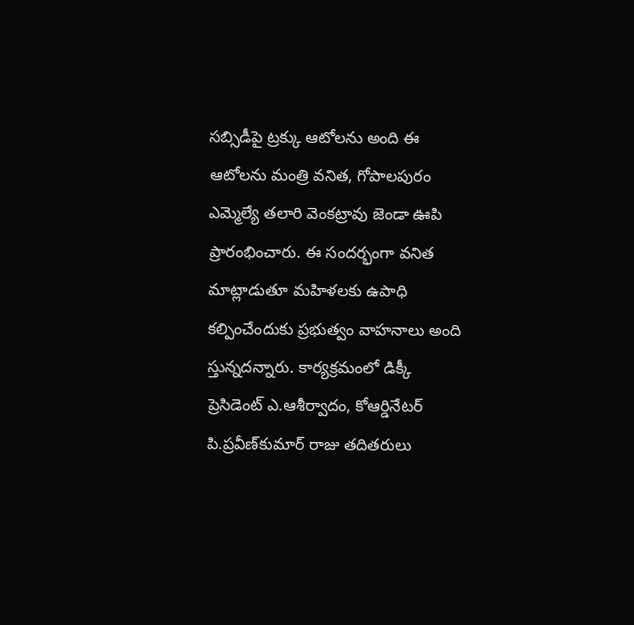సబ్సిడీపై ట్రక్కు ఆటోలను అంది ఈ ఆటోలను మంత్రి వనిత, గోపాలపురం ఎమ్మెల్యే తలారి వెంకట్రావు జెండా ఊపి ప్రారంభించారు. ఈ సందర్భంగా వనిత మాట్లాడుతూ మహిళలకు ఉపాధి కల్పించేందుకు ప్రభుత్వం వాహనాలు అంది స్తున్నదన్నారు. కార్యక్రమంలో డిక్కీ ప్రెసిడెంట్‌ ఎ.ఆశీర్వాదం, కోఆర్డినేటర్‌ పి.ప్రవీణ్‌కుమార్‌ రాజు తదితరులు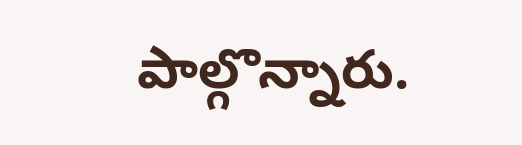పాల్గొన్నారు.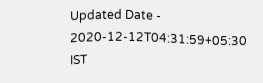Updated Date - 2020-12-12T04:31:59+05:30 IST